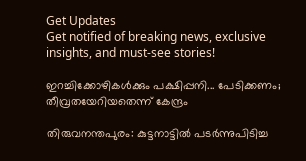Get Updates
Get notified of breaking news, exclusive insights, and must-see stories!

ഇറച്ചിക്കോഴികള്‍ക്കും പക്ഷിപ്പനി... പേടിക്കണം; തീവ്രതയേറിയതെന്ന് കേന്ദ്രം

തിരുവനന്തപുരം: കുട്ടനാട്ടില്‍ പടര്‍ന്നുപിടിച്ച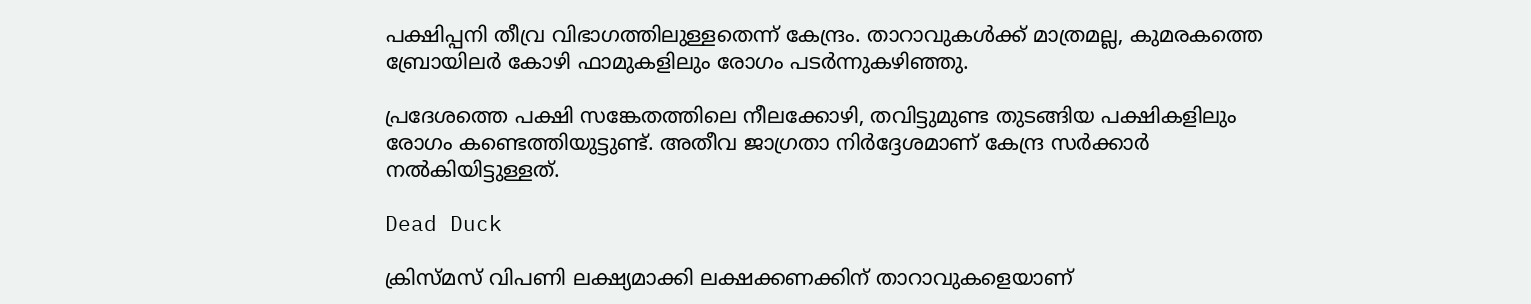പക്ഷിപ്പനി തീവ്ര വിഭാഗത്തിലുള്ളതെന്ന് കേന്ദ്രം. താറാവുകള്‍ക്ക് മാത്രമല്ല, കുമരകത്തെ ബ്രോയിലര്‍ കോഴി ഫാമുകളിലും രോഗം പടര്‍ന്നുകഴിഞ്ഞു.

പ്രദേശത്തെ പക്ഷി സങ്കേതത്തിലെ നീലക്കോഴി, തവിട്ടുമുണ്ട തുടങ്ങിയ പക്ഷികളിലും രോഗം കണ്ടെത്തിയുട്ടുണ്ട്. അതീവ ജാഗ്രതാ നിര്‍ദ്ദേശമാണ് കേന്ദ്ര സര്‍ക്കാര്‍ നല്‍കിയിട്ടുള്ളത്.

Dead Duck

ക്രിസ്മസ് വിപണി ലക്ഷ്യമാക്കി ലക്ഷക്കണക്കിന് താറാവുകളെയാണ്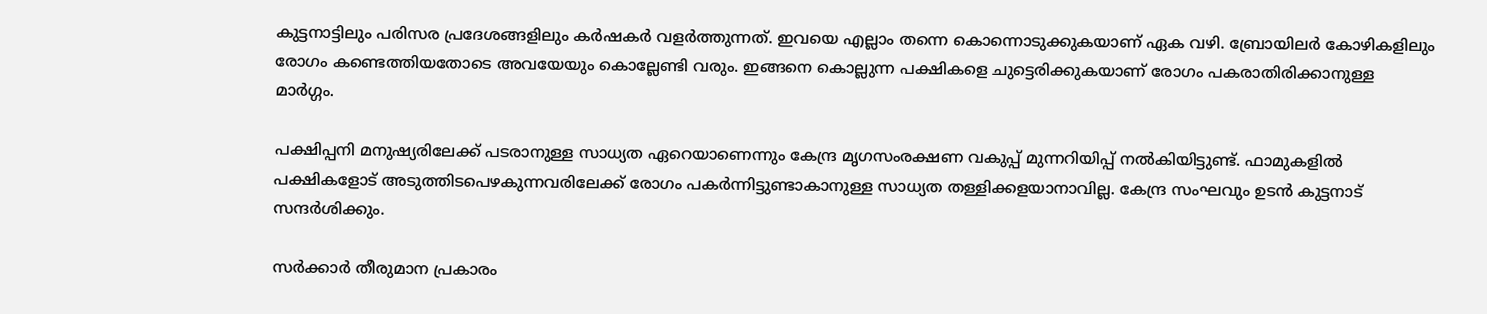കുട്ടനാട്ടിലും പരിസര പ്രദേശങ്ങളിലും കര്‍ഷകര്‍ വളര്‍ത്തുന്നത്. ഇവയെ എല്ലാം തന്നെ കൊന്നൊടുക്കുകയാണ് ഏക വഴി. ബ്രോയിലര്‍ കോഴികളിലും രോഗം കണ്ടെത്തിയതോടെ അവയേയും കൊല്ലേണ്ടി വരും. ഇങ്ങനെ കൊല്ലുന്ന പക്ഷികളെ ചുട്ടെരിക്കുകയാണ് രോഗം പകരാതിരിക്കാനുള്ള മാര്‍ഗ്ഗം.

പക്ഷിപ്പനി മനുഷ്യരിലേക്ക് പടരാനുള്ള സാധ്യത ഏറെയാണെന്നും കേന്ദ്ര മൃഗസംരക്ഷണ വകുപ്പ് മുന്നറിയിപ്പ് നല്‍കിയിട്ടുണ്ട്. ഫാമുകളില്‍ പക്ഷികളോട് അടുത്തിടപെഴകുന്നവരിലേക്ക് രോഗം പകര്‍ന്നിട്ടുണ്ടാകാനുള്ള സാധ്യത തള്ളിക്കളയാനാവില്ല. കേന്ദ്ര സംഘവും ഉടന്‍ കുട്ടനാട് സന്ദര്‍ശിക്കും.

സര്‍ക്കാര്‍ തീരുമാന പ്രകാരം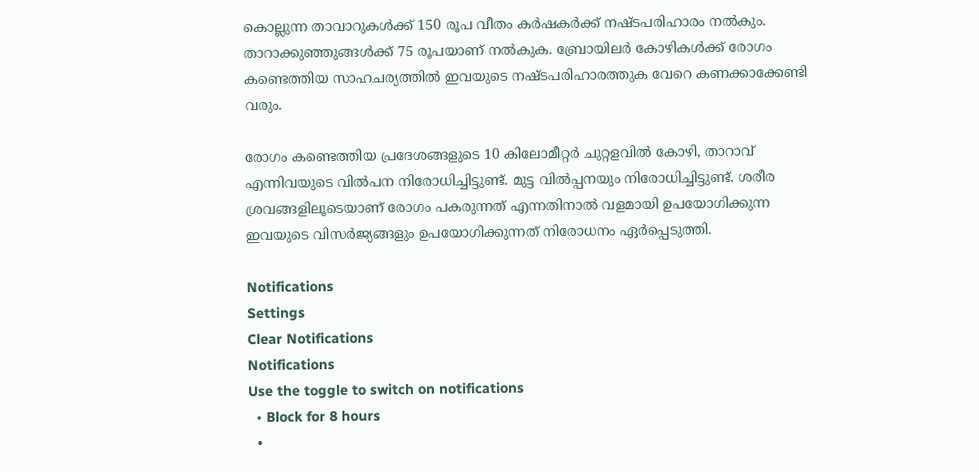കൊല്ലുന്ന താവാറുകള്‍ക്ക് 150 രൂപ വീതം കര്‍ഷകര്‍ക്ക് നഷ്ടപരിഹാരം നല്‍കും. താറാക്കുഞ്ഞുങ്ങള്‍ക്ക് 75 രൂപയാണ് നല്‍കുക. ബ്രോയിലര്‍ കോഴികള്‍ക്ക് രോഗം കണ്ടെത്തിയ സാഹചര്യത്തില്‍ ഇവയുടെ നഷ്ടപരിഹാരത്തുക വേറെ കണക്കാക്കേണ്ടി വരും.

രോഗം കണ്ടെത്തിയ പ്രദേശങ്ങളുടെ 10 കിലോമീറ്റര്‍ ചുറ്റളവില്‍ കോഴി, താറാവ് എന്നിവയുടെ വില്‍പന നിരോധിച്ചിട്ടുണ്ട്. മുട്ട വില്‍പ്പനയും നിരോധിച്ചിട്ടുണ്ട്. ശരീര ശ്രവങ്ങളിലൂടെയാണ് രോഗം പകരുന്നത് എന്നതിനാല്‍ വളമായി ഉപയോഗിക്കുന്ന ഇവയുടെ വിസര്‍ജ്യങ്ങളും ഉപയോഗിക്കുന്നത് നിരോധനം ഏര്‍പ്പെടുത്തി.

Notifications
Settings
Clear Notifications
Notifications
Use the toggle to switch on notifications
  • Block for 8 hours
  •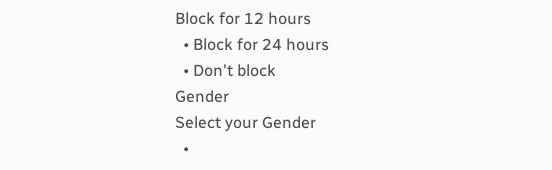Block for 12 hours
  • Block for 24 hours
  • Don't block
Gender
Select your Gender
  •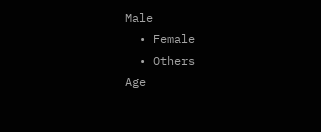Male
  • Female
  • Others
Age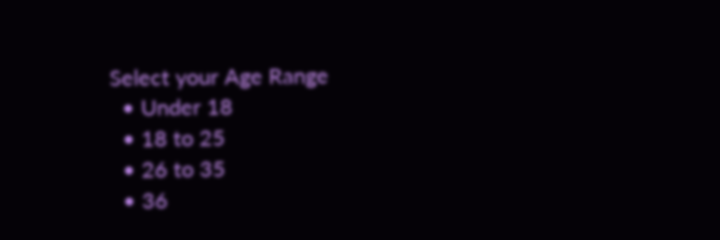Select your Age Range
  • Under 18
  • 18 to 25
  • 26 to 35
  • 36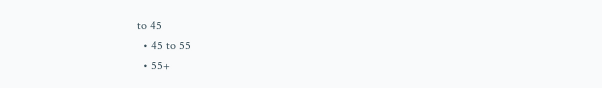to 45
  • 45 to 55
  • 55+